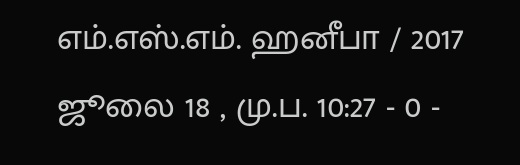எம்.எஸ்.எம். ஹனீபா / 2017 ஜூலை 18 , மு.ப. 10:27 - 0 -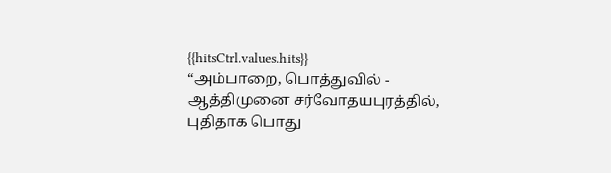{{hitsCtrl.values.hits}}
“அம்பாறை, பொத்துவில் - ஆத்திமுனை சர்வோதயபுரத்தில், புதிதாக பொது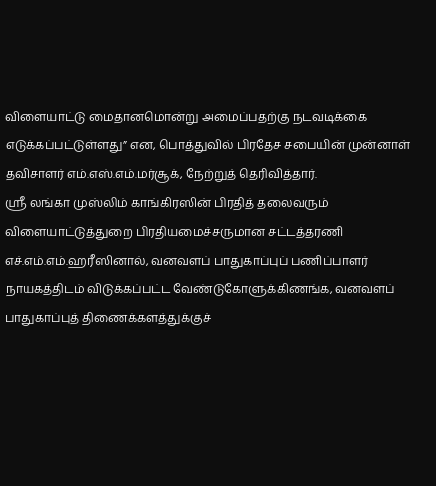விளையாட்டு மைதானமொன்று அமைப்பதற்கு நடவடிக்கை எடுக்கப்பட்டுள்ளது” என, பொத்துவில் பிரதேச சபையின் முன்னாள் தவிசாளர் எம்.எஸ்.எம்.மர்சூக், நேற்றுத் தெரிவித்தார்.
ஸ்ரீ லங்கா முஸ்லிம் காங்கிரஸின் பிரதித் தலைவரும் விளையாட்டுத்துறை பிரதியமைச்சருமான சட்டத்தரணி எச்.எம்.எம்.ஹரீஸினால், வனவளப் பாதுகாப்புப் பணிப்பாளர் நாயகத்திடம் விடுக்கப்பட்ட வேண்டுகோளுக்கிணங்க, வனவளப் பாதுகாப்புத் திணைக்களத்துக்குச்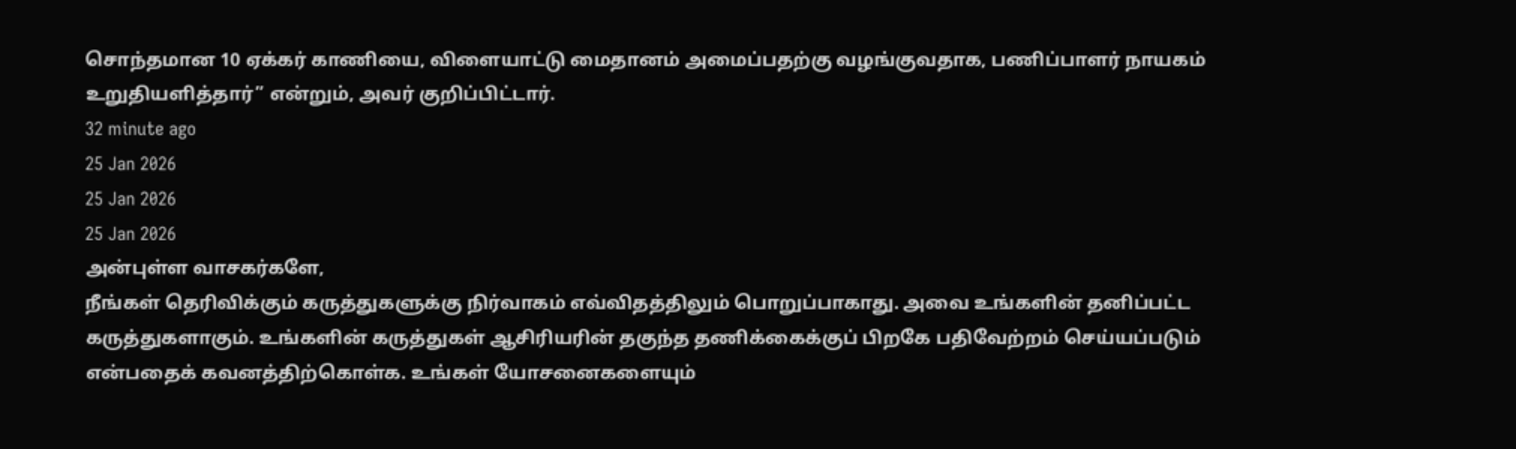சொந்தமான 10 ஏக்கர் காணியை, விளையாட்டு மைதானம் அமைப்பதற்கு வழங்குவதாக, பணிப்பாளர் நாயகம் உறுதியளித்தார்” என்றும், அவர் குறிப்பிட்டார்.
32 minute ago
25 Jan 2026
25 Jan 2026
25 Jan 2026
அன்புள்ள வாசகர்களே,
நீங்கள் தெரிவிக்கும் கருத்துகளுக்கு நிர்வாகம் எவ்விதத்திலும் பொறுப்பாகாது. அவை உங்களின் தனிப்பட்ட கருத்துகளாகும். உங்களின் கருத்துகள் ஆசிரியரின் தகுந்த தணிக்கைக்குப் பிறகே பதிவேற்றம் செய்யப்படும் என்பதைக் கவனத்திற்கொள்க. உங்கள் யோசனைகளையும்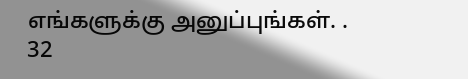எங்களுக்கு அனுப்புங்கள். .
32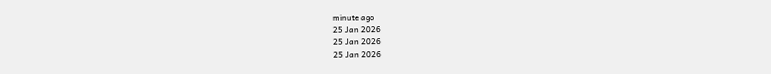minute ago
25 Jan 2026
25 Jan 2026
25 Jan 2026